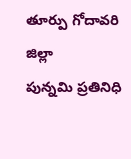తూర్పు గోదావరి జిల్లా
పున్నమి ప్రతినిధి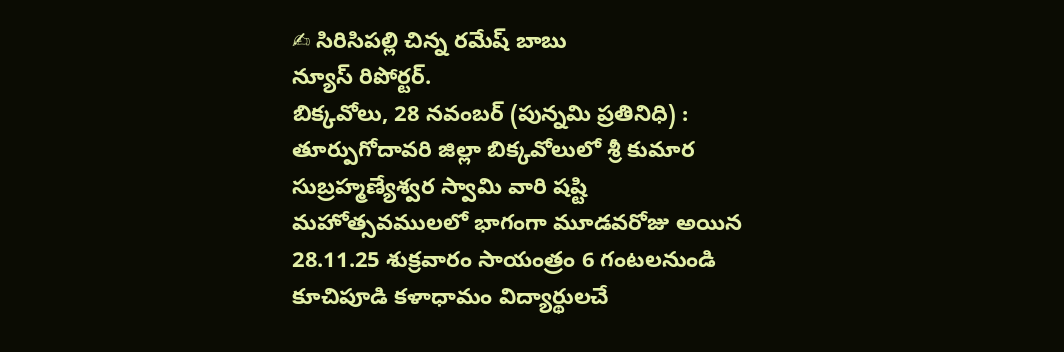✍ సిరిసిపల్లి చిన్న రమేష్ బాబు
న్యూస్ రిపోర్టర్.
బిక్కవోలు, 28 నవంబర్ (పున్నమి ప్రతినిధి) :
తూర్పుగోదావరి జిల్లా బిక్కవోలులో శ్రీ కుమార సుబ్రహ్మణ్యేశ్వర స్వామి వారి షష్టి మహోత్సవములలో భాగంగా మూడవరోజు అయిన 28.11.25 శుక్రవారం సాయంత్రం 6 గంటలనుండి కూచిపూడి కళాధామం విద్యార్థులచే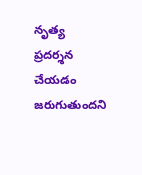నృత్య ప్రదర్శన చేయడం జరుగుతుందని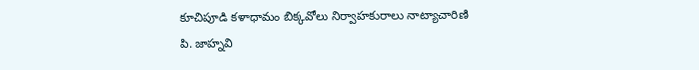కూచిపూడి కళాధామం బిక్కవోలు నిర్వాహకురాలు నాట్యాచారిణి
పి. జాహ్నవి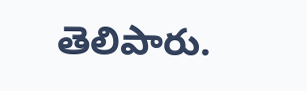తెలిపారు.